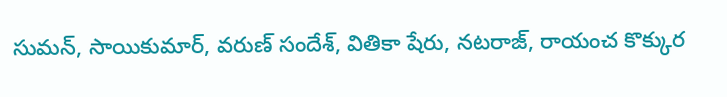సుమన్, సాయికుమార్, వరుణ్ సందేశ్, వితికా షేరు, నటరాజ్, రాయంచ కొక్కుర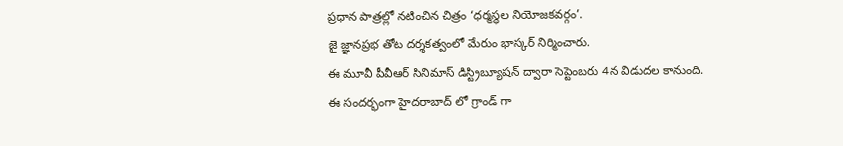ప్రధాన పాత్రల్లో నటించిన చిత్రం ‘ధర్మస్థల నియోజకవర్గం’.
జై జ్ఞానప్రభ తోట దర్శకత్వంలో మేరుం భాస్కర్ నిర్మించారు.
ఈ మూవీ పీవీఆర్ సినిమాస్ డిస్ట్రిబ్యూషన్ ద్వారా సెప్టెంబరు 4న విడుదల కానుంది.
ఈ సందర్భంగా హైదరాబాద్ లో గ్రాండ్ గా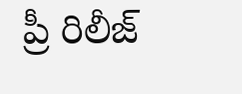ప్రీ రిలీజ్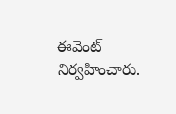ఈవెంట్ నిర్వహించారు.